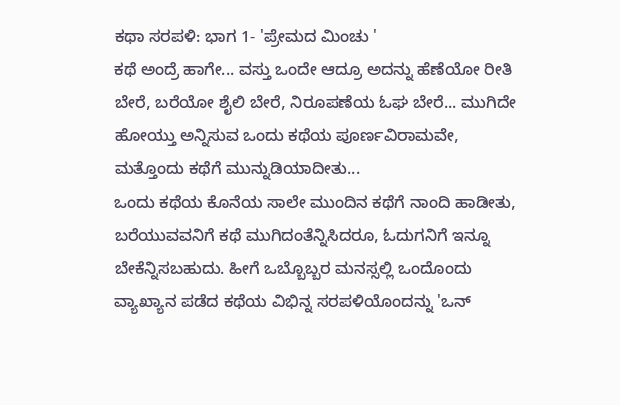ಕಥಾ ಸರಪಳಿ: ಭಾಗ 1- 'ಪ್ರೇಮದ ಮಿಂಚು '
ಕಥೆ ಅಂದ್ರೆ ಹಾಗೇ... ವಸ್ತು ಒಂದೇ ಆದ್ರೂ ಅದನ್ನು ಹೆಣೆಯೋ ರೀತಿ ಬೇರೆ, ಬರೆಯೋ ಶೈಲಿ ಬೇರೆ, ನಿರೂಪಣೆಯ ಓಘ ಬೇರೆ... ಮುಗಿದೇ ಹೋಯ್ತು ಅನ್ನಿಸುವ ಒಂದು ಕಥೆಯ ಪೂರ್ಣವಿರಾಮವೇ, ಮತ್ತೊಂದು ಕಥೆಗೆ ಮುನ್ನುಡಿಯಾದೀತು...
ಒಂದು ಕಥೆಯ ಕೊನೆಯ ಸಾಲೇ ಮುಂದಿನ ಕಥೆಗೆ ನಾಂದಿ ಹಾಡೀತು, ಬರೆಯುವವನಿಗೆ ಕಥೆ ಮುಗಿದಂತೆನ್ನಿಸಿದರೂ, ಓದುಗನಿಗೆ ಇನ್ನೂ ಬೇಕೆನ್ನಿಸಬಹುದು. ಹೀಗೆ ಒಬ್ಬೊಬ್ಬರ ಮನಸ್ಸಲ್ಲಿ ಒಂದೊಂದು ವ್ಯಾಖ್ಯಾನ ಪಡೆದ ಕಥೆಯ ವಿಭಿನ್ನ ಸರಪಳಿಯೊಂದನ್ನು 'ಒನ್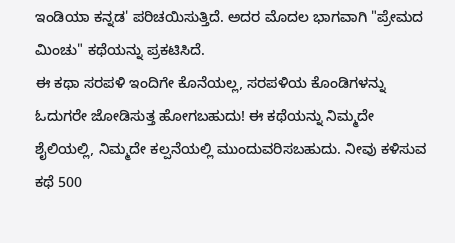ಇಂಡಿಯಾ ಕನ್ನಡ' ಪರಿಚಯಿಸುತ್ತಿದೆ. ಅದರ ಮೊದಲ ಭಾಗವಾಗಿ "ಪ್ರೇಮದ ಮಿಂಚು" ಕಥೆಯನ್ನು ಪ್ರಕಟಿಸಿದೆ.
ಈ ಕಥಾ ಸರಪಳಿ ಇಂದಿಗೇ ಕೊನೆಯಲ್ಲ, ಸರಪಳಿಯ ಕೊಂಡಿಗಳನ್ನು ಓದುಗರೇ ಜೋಡಿಸುತ್ತ ಹೋಗಬಹುದು! ಈ ಕಥೆಯನ್ನು ನಿಮ್ಮದೇ ಶೈಲಿಯಲ್ಲಿ, ನಿಮ್ಮದೇ ಕಲ್ಪನೆಯಲ್ಲಿ ಮುಂದುವರಿಸಬಹುದು. ನೀವು ಕಳಿಸುವ ಕಥೆ 500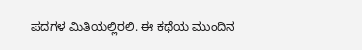ಪದಗಳ ಮಿತಿಯಲ್ಲಿರಲಿ. ಈ ಕಥೆಯ ಮುಂದಿನ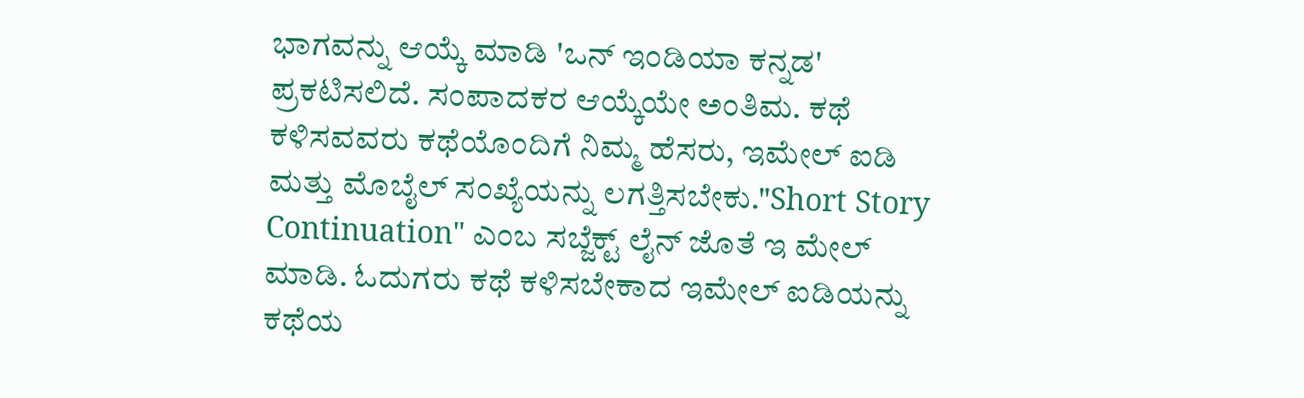ಭಾಗವನ್ನು ಆಯ್ಕೆ ಮಾಡಿ 'ಒನ್ ಇಂಡಿಯಾ ಕನ್ನಡ' ಪ್ರಕಟಿಸಲಿದೆ. ಸಂಪಾದಕರ ಆಯ್ಕೆಯೇ ಅಂತಿಮ. ಕಥೆ ಕಳಿಸವವರು ಕಥೆಯೊಂದಿಗೆ ನಿಮ್ಮ ಹೆಸರು, ಇಮೇಲ್ ಐಡಿ ಮತ್ತು ಮೊಬೈಲ್ ಸಂಖ್ಯೆಯನ್ನು ಲಗತ್ತಿಸಬೇಕು."Short Story Continuation" ಎಂಬ ಸಬ್ಜೆಕ್ಟ್ ಲೈನ್ ಜೊತೆ ಇ ಮೇಲ್ ಮಾಡಿ. ಓದುಗರು ಕಥೆ ಕಳಿಸಬೇಕಾದ ಇಮೇಲ್ ಐಡಿಯನ್ನು ಕಥೆಯ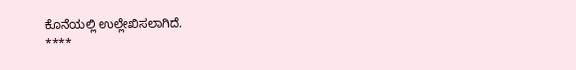ಕೊನೆಯಲ್ಲಿ ಉಲ್ಲೇಖಿಸಲಾಗಿದೆ.
****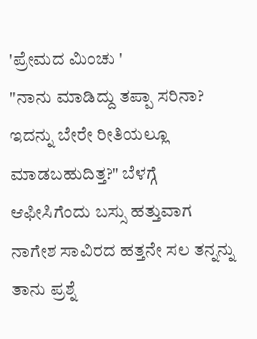'ಪ್ರೇಮದ ಮಿಂಚು '
"ನಾನು ಮಾಡಿದ್ದು ತಪ್ಪಾ ಸರಿನಾ? ಇದನ್ನು ಬೇರೇ ರೀತಿಯಲ್ಲೂ ಮಾಡಬಹುದಿತ್ತ?" ಬೆಳಗ್ಗೆ ಆಫೀಸಿಗೆಂದು ಬಸ್ಸು ಹತ್ತುವಾಗ ನಾಗೇಶ ಸಾವಿರದ ಹತ್ತನೇ ಸಲ ತನ್ನನ್ನು ತಾನು ಪ್ರಶ್ನೆ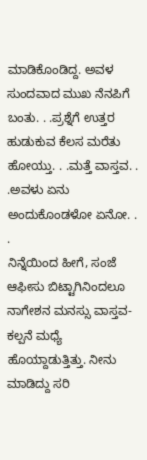ಮಾಡಿಕೊಂಡಿದ್ದ. ಅವಳ ಸುಂದವಾದ ಮುಖ ನೆನಪಿಗೆ ಬಂತು. . .ಪ್ರಶ್ನೆಗೆ ಉತ್ತರ ಹುಡುಕುವ ಕೆಲಸ ಮರೆತು ಹೋಯ್ತು. . .ಮತ್ತೆ ವಾಸ್ತವ. . .ಅವಳು ಏನು ಅಂದುಕೊಂಡಳೋ ಏನೋ. . .
ನಿನ್ನೆಯಿಂದ ಹೀಗೆ, ಸಂಜೆ ಆಫೀಸು ಬಿಟ್ಟಾಗಿನಿಂದಲೂ ನಾಗೇಶನ ಮನಸ್ಸು ವಾಸ್ತವ-ಕಲ್ಪನೆ ಮಧ್ಯೆ ಹೊಯ್ದಾಡುತ್ತಿತ್ತು. ನೀನು ಮಾಡಿದ್ದು ಸರಿ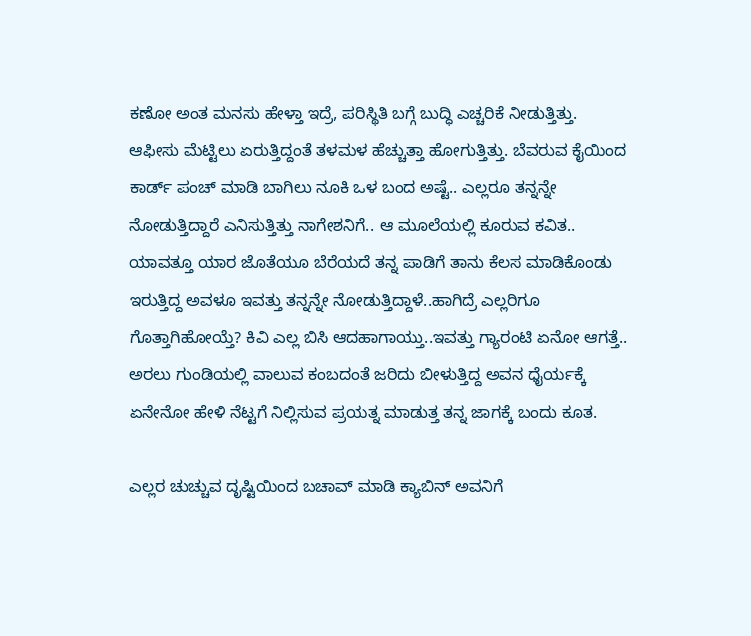ಕಣೋ ಅಂತ ಮನಸು ಹೇಳ್ತಾ ಇದ್ರೆ, ಪರಿಸ್ಥಿತಿ ಬಗ್ಗೆ ಬುದ್ಧಿ ಎಚ್ಚರಿಕೆ ನೀಡುತ್ತಿತ್ತು.
ಆಫೀಸು ಮೆಟ್ಟಿಲು ಏರುತ್ತಿದ್ದಂತೆ ತಳಮಳ ಹೆಚ್ಚುತ್ತಾ ಹೋಗುತ್ತಿತ್ತು. ಬೆವರುವ ಕೈಯಿಂದ ಕಾರ್ಡ್ ಪಂಚ್ ಮಾಡಿ ಬಾಗಿಲು ನೂಕಿ ಒಳ ಬಂದ ಅಷ್ಟೆ.. ಎಲ್ಲರೂ ತನ್ನನ್ನೇ ನೋಡುತ್ತಿದ್ದಾರೆ ಎನಿಸುತ್ತಿತ್ತು ನಾಗೇಶನಿಗೆ.. ಆ ಮೂಲೆಯಲ್ಲಿ ಕೂರುವ ಕವಿತ.. ಯಾವತ್ತೂ ಯಾರ ಜೊತೆಯೂ ಬೆರೆಯದೆ ತನ್ನ ಪಾಡಿಗೆ ತಾನು ಕೆಲಸ ಮಾಡಿಕೊಂಡು ಇರುತ್ತಿದ್ದ ಅವಳೂ ಇವತ್ತು ತನ್ನನ್ನೇ ನೋಡುತ್ತಿದ್ದಾಳೆ..ಹಾಗಿದ್ರೆ ಎಲ್ಲರಿಗೂ ಗೊತ್ತಾಗಿಹೋಯ್ತೆ? ಕಿವಿ ಎಲ್ಲ ಬಿಸಿ ಆದಹಾಗಾಯ್ತು..ಇವತ್ತು ಗ್ಯಾರಂಟಿ ಏನೋ ಆಗತ್ತೆ.. ಅರಲು ಗುಂಡಿಯಲ್ಲಿ ವಾಲುವ ಕಂಬದಂತೆ ಜರಿದು ಬೀಳುತ್ತಿದ್ದ ಅವನ ಧೈರ್ಯಕ್ಕೆ ಏನೇನೋ ಹೇಳಿ ನೆಟ್ಟಗೆ ನಿಲ್ಲಿಸುವ ಪ್ರಯತ್ನ ಮಾಡುತ್ತ ತನ್ನ ಜಾಗಕ್ಕೆ ಬಂದು ಕೂತ.

ಎಲ್ಲರ ಚುಚ್ಚುವ ದೃಷ್ಟಿಯಿಂದ ಬಚಾವ್ ಮಾಡಿ ಕ್ಯಾಬಿನ್ ಅವನಿಗೆ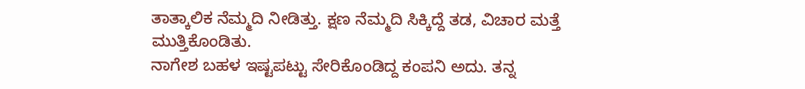ತಾತ್ಕಾಲಿಕ ನೆಮ್ಮದಿ ನೀಡಿತ್ತು. ಕ್ಷಣ ನೆಮ್ಮದಿ ಸಿಕ್ಕಿದ್ದೆ ತಡ, ವಿಚಾರ ಮತ್ತೆ ಮುತ್ತಿಕೊಂಡಿತು.
ನಾಗೇಶ ಬಹಳ ಇಷ್ಟಪಟ್ಟು ಸೇರಿಕೊಂಡಿದ್ದ ಕಂಪನಿ ಅದು. ತನ್ನ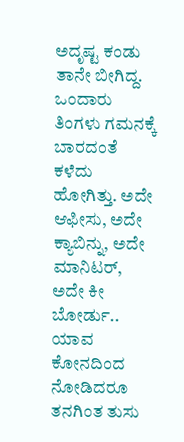ಅದೃಷ್ಟ ಕಂಡು ತಾನೇ ಬೀಗಿದ್ದ. ಒಂದಾರು ತಿಂಗಳು ಗಮನಕ್ಕೆ ಬಾರದಂತೆ ಕಳೆದು ಹೋಗಿತ್ತು. ಅದೇ ಆಫೀಸು, ಅದೇ ಕ್ಯಾಬಿನ್ನು, ಅದೇ ಮಾನಿಟರ್, ಅದೇ ಕೀ ಬೋರ್ಡು.. ಯಾವ ಕೋನದಿಂದ ನೋಡಿದರೂ ತನಗಿಂತ ತುಸು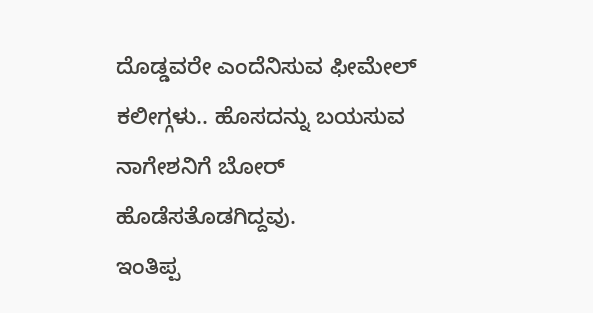ದೊಡ್ಡವರೇ ಎಂದೆನಿಸುವ ಫೀಮೇಲ್ ಕಲೀಗ್ಗಳು.. ಹೊಸದನ್ನು ಬಯಸುವ ನಾಗೇಶನಿಗೆ ಬೋರ್ ಹೊಡೆಸತೊಡಗಿದ್ದವು.
ಇಂತಿಪ್ಪ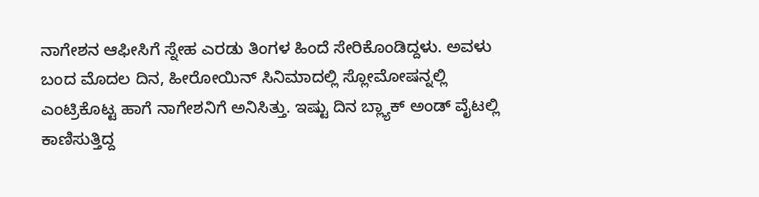ನಾಗೇಶನ ಆಫೀಸಿಗೆ ಸ್ನೇಹ ಎರಡು ತಿಂಗಳ ಹಿಂದೆ ಸೇರಿಕೊಂಡಿದ್ದಳು. ಅವಳು ಬಂದ ಮೊದಲ ದಿನ, ಹೀರೋಯಿನ್ ಸಿನಿಮಾದಲ್ಲಿ ಸ್ಲೋಮೋಷನ್ನಲ್ಲಿ ಎಂಟ್ರಿಕೊಟ್ಟ ಹಾಗೆ ನಾಗೇಶನಿಗೆ ಅನಿಸಿತ್ತು. ಇಷ್ಟು ದಿನ ಬ್ಲ್ಯಾಕ್ ಅಂಡ್ ವೈಟಲ್ಲಿ ಕಾಣಿಸುತ್ತಿದ್ದ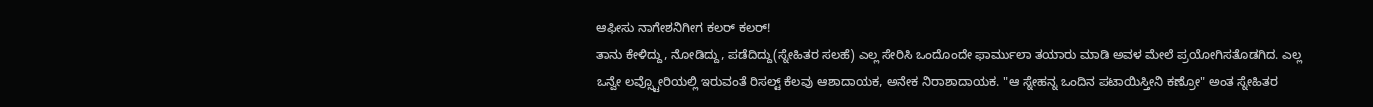ಆಫೀಸು ನಾಗೇಶನಿಗೀಗ ಕಲರ್ ಕಲರ್!
ತಾನು ಕೇಳಿದ್ದು, ನೋಡಿದ್ದು, ಪಡೆದಿದ್ದು(ಸ್ನೇಹಿತರ ಸಲಹೆ) ಎಲ್ಲ ಸೇರಿಸಿ ಒಂದೊಂದೇ ಫಾರ್ಮುಲಾ ತಯಾರು ಮಾಡಿ ಅವಳ ಮೇಲೆ ಪ್ರಯೋಗಿಸತೊಡಗಿದ. ಎಲ್ಲ ಒನ್ವೇ ಲವ್ಸ್ಟೋರಿಯಲ್ಲಿ ಇರುವಂತೆ ರಿಸಲ್ಟ್ ಕೆಲವು ಆಶಾದಾಯಕ, ಅನೇಕ ನಿರಾಶಾದಾಯಕ. "ಆ ಸ್ನೇಹನ್ನ ಒಂದಿನ ಪಟಾಯಿಸ್ತೀನಿ ಕಣ್ರೋ" ಅಂತ ಸ್ನೇಹಿತರ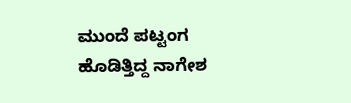ಮುಂದೆ ಪಟ್ಟಂಗ ಹೊಡಿತ್ತಿದ್ದ ನಾಗೇಶ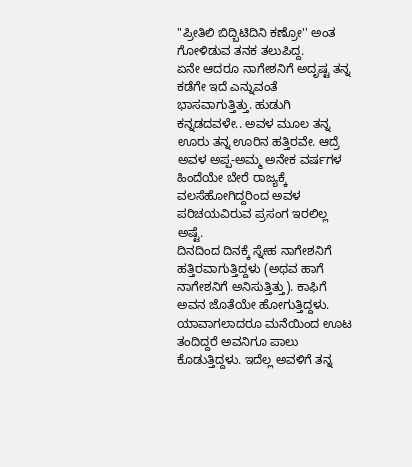"ಪ್ರೀತಿಲಿ ಬಿದ್ಬಿಟಿದಿನಿ ಕಣ್ರೋ'' ಅಂತ ಗೋಳಿಡುವ ತನಕ ತಲುಪಿದ್ದ.
ಏನೇ ಆದರೂ ನಾಗೇಶನಿಗೆ ಅದೃಷ್ಟ ತನ್ನ ಕಡೆಗೇ ಇದೆ ಎನ್ನುವಂತೆ ಭಾಸವಾಗುತ್ತಿತ್ತು. ಹುಡುಗಿ ಕನ್ನಡದವಳೇ.. ಅವಳ ಮೂಲ ತನ್ನ ಊರು ತನ್ನ ಊರಿನ ಹತ್ತಿರವೇ. ಆದ್ರೆ ಅವಳ ಅಪ್ಪ-ಅಮ್ಮ ಅನೇಕ ವರ್ಷಗಳ ಹಿಂದೆಯೇ ಬೇರೆ ರಾಜ್ಯಕ್ಕೆ ವಲಸೆಹೋಗಿದ್ದರಿಂದ ಅವಳ ಪರಿಚಯವಿರುವ ಪ್ರಸಂಗ ಇರಲಿಲ್ಲ ಅಷ್ಟೆ.
ದಿನದಿಂದ ದಿನಕ್ಕೆ ಸ್ನೇಹ ನಾಗೇಶನಿಗೆ ಹತ್ತಿರವಾಗುತ್ತಿದ್ದಳು (ಅಥವ ಹಾಗೆ ನಾಗೇಶನಿಗೆ ಅನಿಸುತ್ತಿತ್ತು). ಕಾಫಿಗೆ ಅವನ ಜೊತೆಯೇ ಹೋಗುತ್ತಿದ್ದಳು. ಯಾವಾಗಲಾದರೂ ಮನೆಯಿಂದ ಊಟ ತಂದಿದ್ದರೆ ಅವನಿಗೂ ಪಾಲು ಕೊಡುತ್ತಿದ್ದಳು. ಇದೆಲ್ಲ ಅವಳಿಗೆ ತನ್ನ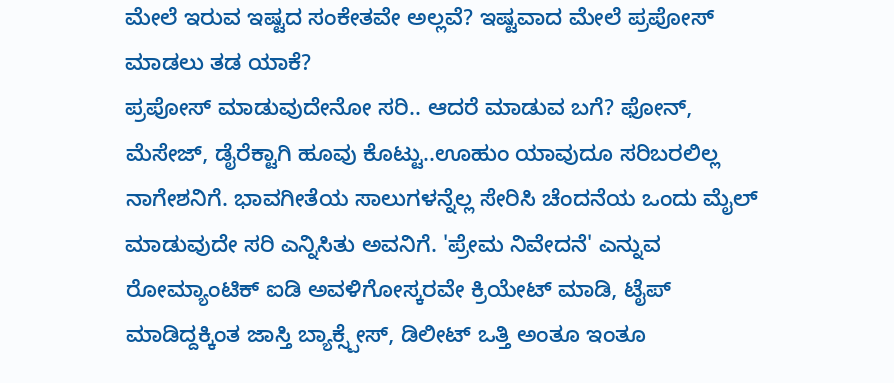ಮೇಲೆ ಇರುವ ಇಷ್ಟದ ಸಂಕೇತವೇ ಅಲ್ಲವೆ? ಇಷ್ಟವಾದ ಮೇಲೆ ಪ್ರಪೋಸ್ ಮಾಡಲು ತಡ ಯಾಕೆ?
ಪ್ರಪೋಸ್ ಮಾಡುವುದೇನೋ ಸರಿ.. ಆದರೆ ಮಾಡುವ ಬಗೆ? ಫೋನ್, ಮೆಸೇಜ್, ಡೈರೆಕ್ಟಾಗಿ ಹೂವು ಕೊಟ್ಟು..ಊಹುಂ ಯಾವುದೂ ಸರಿಬರಲಿಲ್ಲ ನಾಗೇಶನಿಗೆ. ಭಾವಗೀತೆಯ ಸಾಲುಗಳನ್ನೆಲ್ಲ ಸೇರಿಸಿ ಚೆಂದನೆಯ ಒಂದು ಮೈಲ್ ಮಾಡುವುದೇ ಸರಿ ಎನ್ನಿಸಿತು ಅವನಿಗೆ. 'ಪ್ರೇಮ ನಿವೇದನೆ' ಎನ್ನುವ ರೋಮ್ಯಾಂಟಿಕ್ ಐಡಿ ಅವಳಿಗೋಸ್ಕರವೇ ಕ್ರಿಯೇಟ್ ಮಾಡಿ, ಟೈಪ್ ಮಾಡಿದ್ದಕ್ಕಿಂತ ಜಾಸ್ತಿ ಬ್ಯಾಕ್ಸ್ಪೇಸ್, ಡಿಲೀಟ್ ಒತ್ತಿ ಅಂತೂ ಇಂತೂ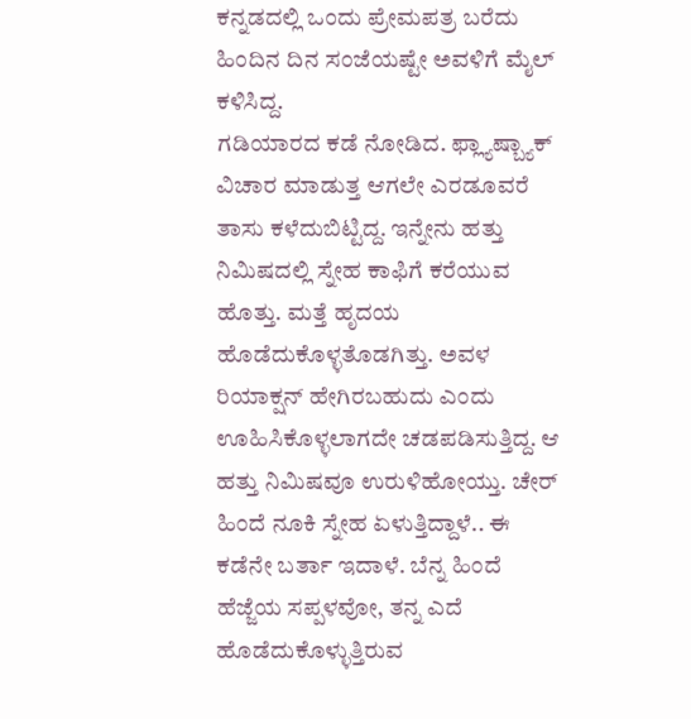ಕನ್ನಡದಲ್ಲಿ ಒಂದು ಪ್ರೇಮಪತ್ರ ಬರೆದು ಹಿಂದಿನ ದಿನ ಸಂಜೆಯಷ್ಟೇ ಅವಳಿಗೆ ಮೈಲ್ ಕಳಿಸಿದ್ದ.
ಗಡಿಯಾರದ ಕಡೆ ನೋಡಿದ. ಫ್ಲ್ಯಾಷ್ಬ್ಯಾಕ್ ವಿಚಾರ ಮಾಡುತ್ತ ಆಗಲೇ ಎರಡೂವರೆ ತಾಸು ಕಳೆದುಬಿಟ್ಟಿದ್ದ. ಇನ್ನೇನು ಹತ್ತು ನಿಮಿಷದಲ್ಲಿ ಸ್ನೇಹ ಕಾಫಿಗೆ ಕರೆಯುವ ಹೊತ್ತು. ಮತ್ತೆ ಹೃದಯ ಹೊಡೆದುಕೊಳ್ಳತೊಡಗಿತ್ತು. ಅವಳ ರಿಯಾಕ್ಷನ್ ಹೇಗಿರಬಹುದು ಎಂದು ಊಹಿಸಿಕೊಳ್ಳಲಾಗದೇ ಚಡಪಡಿಸುತ್ತಿದ್ದ. ಆ ಹತ್ತು ನಿಮಿಷವೂ ಉರುಳಿಹೋಯ್ತು. ಚೇರ್ ಹಿಂದೆ ನೂಕಿ ಸ್ನೇಹ ಏಳುತ್ತಿದ್ದಾಳೆ.. ಈ ಕಡೆನೇ ಬರ್ತಾ ಇದಾಳೆ. ಬೆನ್ನ ಹಿಂದೆ ಹೆಜ್ಜೆಯ ಸಪ್ಪಳವೋ, ತನ್ನ ಎದೆ ಹೊಡೆದುಕೊಳ್ಳುತ್ತಿರುವ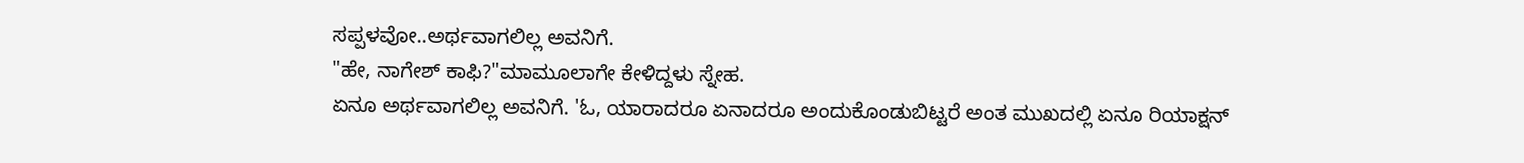ಸಪ್ಪಳವೋ..ಅರ್ಥವಾಗಲಿಲ್ಲ ಅವನಿಗೆ.
"ಹೇ, ನಾಗೇಶ್ ಕಾಫಿ?"ಮಾಮೂಲಾಗೇ ಕೇಳಿದ್ದಳು ಸ್ನೇಹ.
ಏನೂ ಅರ್ಥವಾಗಲಿಲ್ಲ ಅವನಿಗೆ. 'ಓ, ಯಾರಾದರೂ ಏನಾದರೂ ಅಂದುಕೊಂಡುಬಿಟ್ಟರೆ ಅಂತ ಮುಖದಲ್ಲಿ ಏನೂ ರಿಯಾಕ್ಷನ್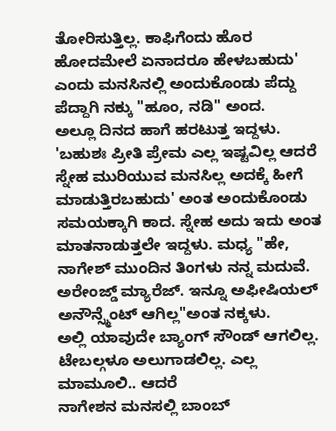ತೋರಿಸುತ್ತಿಲ್ಲ. ಕಾಫಿಗೆಂದು ಹೊರ ಹೋದಮೇಲೆ ಏನಾದರೂ ಹೇಳಬಹುದು' ಎಂದು ಮನಸಿನಲ್ಲಿ ಅಂದುಕೊಂಡು ಪೆದ್ದು ಪೆದ್ದಾಗಿ ನಕ್ಕು "ಹೂಂ, ನಡಿ" ಅಂದ.
ಅಲ್ಲೂ ದಿನದ ಹಾಗೆ ಹರಟುತ್ತ ಇದ್ದಳು. 'ಬಹುಶಃ ಪ್ರೀತಿ ಪ್ರೇಮ ಎಲ್ಲ ಇಷ್ಟವಿಲ್ಲ ಆದರೆ ಸ್ನೇಹ ಮುರಿಯುವ ಮನಸಿಲ್ಲ ಅದಕ್ಕೆ ಹೀಗೆ ಮಾಡುತ್ತಿರಬಹುದು' ಅಂತ ಅಂದುಕೊಂಡು ಸಮಯಕ್ಕಾಗಿ ಕಾದ. ಸ್ನೇಹ ಅದು ಇದು ಅಂತ ಮಾತನಾಡುತ್ತಲೇ ಇದ್ದಳು. ಮಧ್ಯ "ಹೇ, ನಾಗೇಶ್ ಮುಂದಿನ ತಿಂಗಳು ನನ್ನ ಮದುವೆ. ಅರೇಂಜ್ಡ್ ಮ್ಯಾರೆಜ್. ಇನ್ನೂ ಅಫೀಷಿಯಲ್ ಅನೌನ್ಸ್ಮೆಂಟ್ ಆಗಿಲ್ಲ"ಅಂತ ನಕ್ಕಳು.
ಅಲ್ಲಿ ಯಾವುದೇ ಬ್ಯಾಂಗ್ ಸೌಂಡ್ ಆಗಲಿಲ್ಲ. ಟೇಬಲ್ಗಳೂ ಅಲುಗಾಡಲಿಲ್ಲ. ಎಲ್ಲ ಮಾಮೂಲಿ.. ಆದರೆ
ನಾಗೇಶನ ಮನಸಲ್ಲಿ ಬಾಂಬ್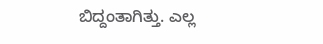ಬಿದ್ದಂತಾಗಿತ್ತು. ಎಲ್ಲ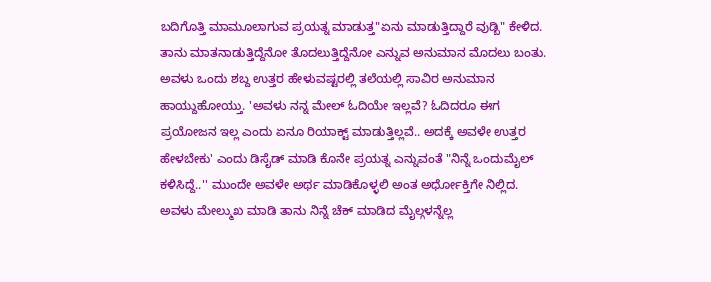ಬದಿಗೊತ್ತಿ ಮಾಮೂಲಾಗುವ ಪ್ರಯತ್ನ ಮಾಡುತ್ತ"ಏನು ಮಾಡುತ್ತಿದ್ದಾರೆ ವುಡ್ಬಿ" ಕೇಳಿದ.
ತಾನು ಮಾತನಾಡುತ್ತಿದ್ದೆನೋ ತೊದಲುತ್ತಿದ್ದೆನೋ ಎನ್ನುವ ಅನುಮಾನ ಮೊದಲು ಬಂತು. ಅವಳು ಒಂದು ಶಬ್ದ ಉತ್ತರ ಹೇಳುವಷ್ಟರಲ್ಲಿ ತಲೆಯಲ್ಲಿ ಸಾವಿರ ಅನುಮಾನ ಹಾಯ್ದುಹೋಯ್ತು. 'ಅವಳು ನನ್ನ ಮೇಲ್ ಓದಿಯೇ ಇಲ್ಲವೆ? ಓದಿದರೂ ಈಗ ಪ್ರಯೋಜನ ಇಲ್ಲ ಎಂದು ಏನೂ ರಿಯಾಕ್ಟ್ ಮಾಡುತ್ತಿಲ್ಲವೆ.. ಅದಕ್ಕೆ ಅವಳೇ ಉತ್ತರ ಹೇಳಬೇಕು' ಎಂದು ಡಿಸೈಡ್ ಮಾಡಿ ಕೊನೇ ಪ್ರಯತ್ನ ಎನ್ನುವಂತೆ "ನಿನ್ನೆ ಒಂದುಮೈಲ್ ಕಳಿಸಿದ್ದೆ..'' ಮುಂದೇ ಅವಳೇ ಅರ್ಥ ಮಾಡಿಕೊಳ್ಳಲಿ ಅಂತ ಅರ್ಧೋಕ್ತಿಗೇ ನಿಲ್ಲಿದ. ಅವಳು ಮೇಲ್ಮುಖ ಮಾಡಿ ತಾನು ನಿನ್ನೆ ಚೆಕ್ ಮಾಡಿದ ಮೈಲ್ಗಳನ್ನೆಲ್ಲ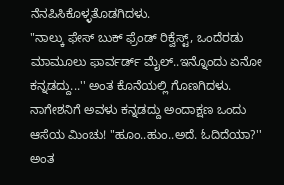ನೆನಪಿಸಿಕೊಳ್ಳತೊಡಗಿದಳು.
"ನಾಲ್ಕು ಫೇಸ್ ಬುಕ್ ಫ್ರೆಂಡ್ ರಿಕ್ವೆಸ್ಟ್, ಒಂದೆರಡು ಮಾಮೂಲು ಫಾರ್ವರ್ಡ್ ಮೈಲ್..ಇನ್ನೊಂದು ಏನೋ ಕನ್ನಡದ್ದು...'' ಅಂತ ಕೊನೆಯಲ್ಲಿ ಗೊಣಗಿದಳು.
ನಾಗೇಶನಿಗೆ ಅವಳು ಕನ್ನಡದ್ದು ಅಂದಾಕ್ಷಣ ಒಂದು ಆಸೆಯ ಮಿಂಚು! "ಹೂಂ..ಹುಂ..ಅದೆ. ಓದಿದೆಯಾ?'' ಅಂತ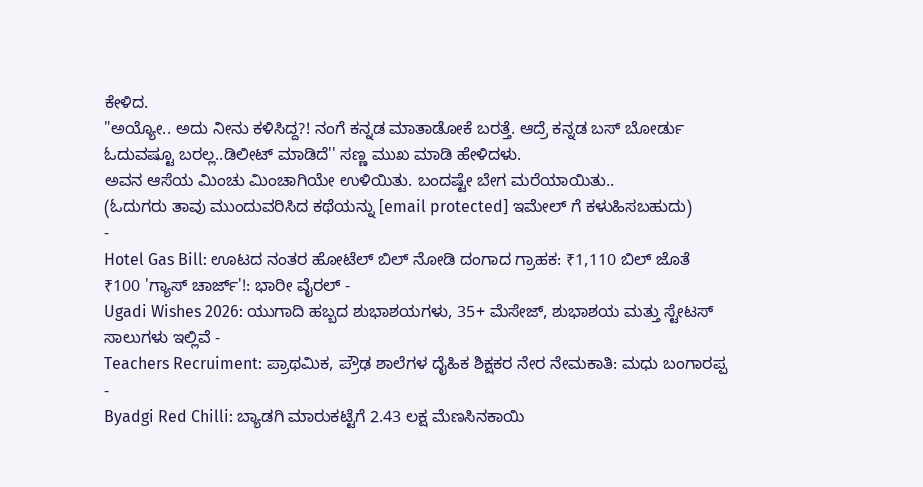ಕೇಳಿದ.
"ಅಯ್ಯೋ.. ಅದು ನೀನು ಕಳಿಸಿದ್ದ?! ನಂಗೆ ಕನ್ನಡ ಮಾತಾಡೋಕೆ ಬರತ್ತೆ. ಆದ್ರೆ ಕನ್ನಡ ಬಸ್ ಬೋರ್ಡು ಓದುವಷ್ಟೂ ಬರಲ್ಲ..ಡಿಲೀಟ್ ಮಾಡಿದೆ'' ಸಣ್ಣ ಮುಖ ಮಾಡಿ ಹೇಳಿದಳು.
ಅವನ ಆಸೆಯ ಮಿಂಚು ಮಿಂಚಾಗಿಯೇ ಉಳಿಯಿತು. ಬಂದಷ್ಟೇ ಬೇಗ ಮರೆಯಾಯಿತು..
(ಓದುಗರು ತಾವು ಮುಂದುವರಿಸಿದ ಕಥೆಯನ್ನು [email protected] ಇಮೇಲ್ ಗೆ ಕಳುಹಿಸಬಹುದು)
-
Hotel Gas Bill: ಊಟದ ನಂತರ ಹೋಟೆಲ್ ಬಿಲ್ ನೋಡಿ ದಂಗಾದ ಗ್ರಾಹಕ: ₹1,110 ಬಿಲ್ ಜೊತೆ ₹100 'ಗ್ಯಾಸ್ ಚಾರ್ಜ್'!: ಭಾರೀ ವೈರಲ್ -
Ugadi Wishes 2026: ಯುಗಾದಿ ಹಬ್ಬದ ಶುಭಾಶಯಗಳು, 35+ ಮೆಸೇಜ್, ಶುಭಾಶಯ ಮತ್ತು ಸ್ಟೇಟಸ್ ಸಾಲುಗಳು ಇಲ್ಲಿವೆ -
Teachers Recruiment: ಪ್ರಾಥಮಿಕ, ಪ್ರೌಢ ಶಾಲೆಗಳ ದೈಹಿಕ ಶಿಕ್ಷಕರ ನೇರ ನೇಮಕಾತಿ: ಮಧು ಬಂಗಾರಪ್ಪ -
Byadgi Red Chilli: ಬ್ಯಾಡಗಿ ಮಾರುಕಟ್ಟೆಗೆ 2.43 ಲಕ್ಷ ಮೆಣಸಿನಕಾಯಿ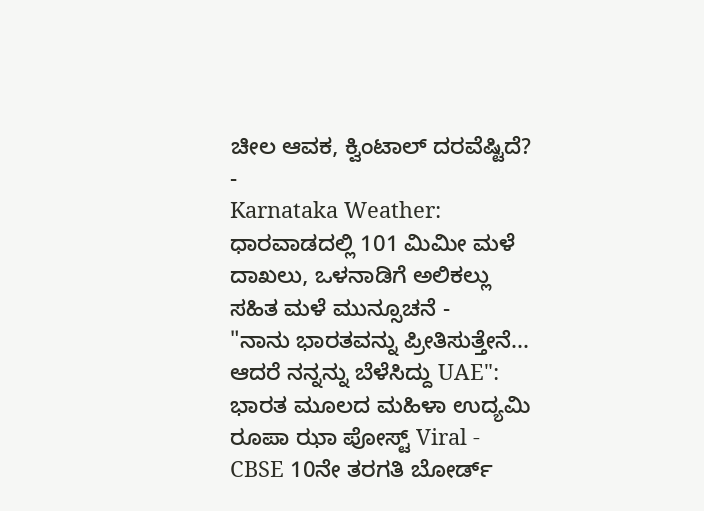ಚೀಲ ಆವಕ, ಕ್ವಿಂಟಾಲ್ ದರವೆಷ್ಟಿದೆ? -
Karnataka Weather: ಧಾರವಾಡದಲ್ಲಿ 101 ಮಿಮೀ ಮಳೆ ದಾಖಲು, ಒಳನಾಡಿಗೆ ಅಲಿಕಲ್ಲು ಸಹಿತ ಮಳೆ ಮುನ್ಸೂಚನೆ -
"ನಾನು ಭಾರತವನ್ನು ಪ್ರೀತಿಸುತ್ತೇನೆ... ಆದರೆ ನನ್ನನ್ನು ಬೆಳೆಸಿದ್ದು UAE": ಭಾರತ ಮೂಲದ ಮಹಿಳಾ ಉದ್ಯಮಿ ರೂಪಾ ಝಾ ಪೋಸ್ಟ್ Viral -
CBSE 10ನೇ ತರಗತಿ ಬೋರ್ಡ್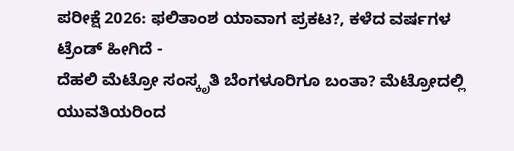ಪರೀಕ್ಷೆ 2026: ಫಲಿತಾಂಶ ಯಾವಾಗ ಪ್ರಕಟ?, ಕಳೆದ ವರ್ಷಗಳ ಟ್ರೆಂಡ್ ಹೀಗಿದೆ -
ದೆಹಲಿ ಮೆಟ್ರೋ ಸಂಸ್ಕೃತಿ ಬೆಂಗಳೂರಿಗೂ ಬಂತಾ? ಮೆಟ್ರೋದಲ್ಲಿ ಯುವತಿಯರಿಂದ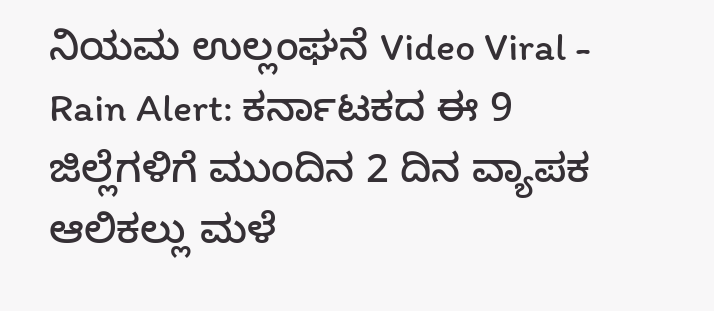ನಿಯಮ ಉಲ್ಲಂಘನೆ Video Viral -
Rain Alert: ಕರ್ನಾಟಕದ ಈ 9 ಜಿಲ್ಲೆಗಳಿಗೆ ಮುಂದಿನ 2 ದಿನ ವ್ಯಾಪಕ ಆಲಿಕಲ್ಲು ಮಳೆ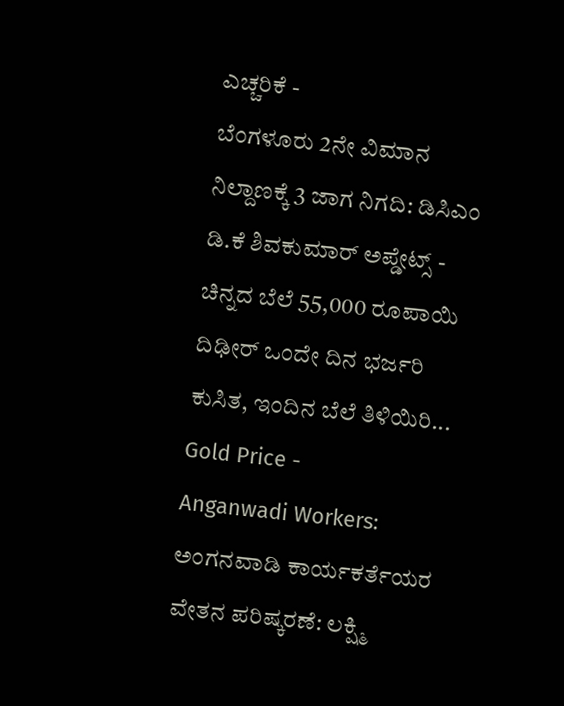ಎಚ್ಚರಿಕೆ -
ಬೆಂಗಳೂರು 2ನೇ ವಿಮಾನ ನಿಲ್ದಾಣಕ್ಕೆ 3 ಜಾಗ ನಿಗದಿ: ಡಿಸಿಎಂ ಡಿ.ಕೆ ಶಿವಕುಮಾರ್ ಅಪ್ಡೇಟ್ಸ್ -
ಚಿನ್ನದ ಬೆಲೆ 55,000 ರೂಪಾಯಿ ದಿಢೀರ್ ಒಂದೇ ದಿನ ಭರ್ಜರಿ ಕುಸಿತ, ಇಂದಿನ ಬೆಲೆ ತಿಳಿಯಿರಿ... Gold Price -
Anganwadi Workers: ಅಂಗನವಾಡಿ ಕಾರ್ಯಕರ್ತೆಯರ ವೇತನ ಪರಿಷ್ಕರಣೆ: ಲಕ್ಷ್ಮಿ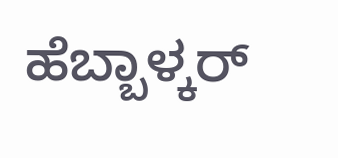ಹೆಬ್ಬಾಳ್ಕರ್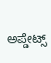ಅಪ್ಡೇಟ್ಸ್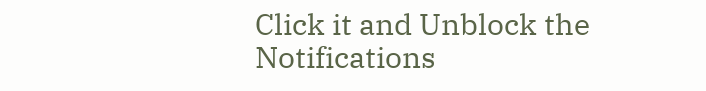Click it and Unblock the Notifications